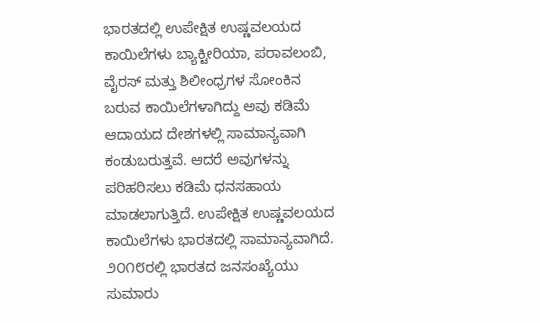ಭಾರತದಲ್ಲಿ ಉಪೇಕ್ಷಿತ ಉಷ್ಣವಲಯದ ಕಾಯಿಲೆಗಳು ಬ್ಯಾಕ್ಟೀರಿಯಾ, ಪರಾವಲಂಬಿ, ವೈರಸ್ ಮತ್ತು ಶಿಲೀಂಧ್ರಗಳ ಸೋಂಕಿನ ಬರುವ ಕಾಯಿಲೆಗಳಾಗಿದ್ದು ಅವು ಕಡಿಮೆ ಆದಾಯದ ದೇಶಗಳಲ್ಲಿ ಸಾಮಾನ್ಯವಾಗಿ ಕಂಡುಬರುತ್ತವೆ. ಆದರೆ ಅವುಗಳನ್ನು ಪರಿಹರಿಸಲು ಕಡಿಮೆ ಧನಸಹಾಯ ಮಾಡಲಾಗುತ್ತಿದೆ. ಉಪೇಕ್ಷಿತ ಉಷ್ಣವಲಯದ ಕಾಯಿಲೆಗಳು ಭಾರತದಲ್ಲಿ ಸಾಮಾನ್ಯವಾಗಿದೆ. ೨೦೧೮ರಲ್ಲಿ ಭಾರತದ ಜನಸಂಖ್ಯೆಯು ಸುಮಾರು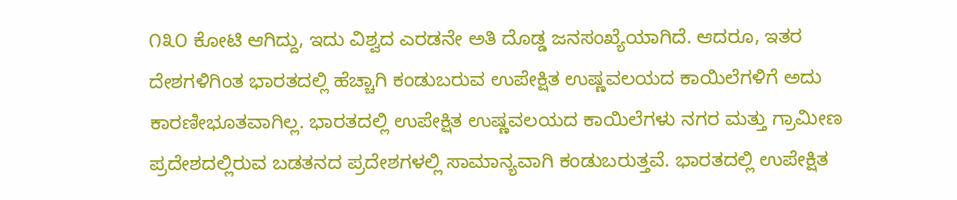೧೩೦ ಕೋಟಿ ಆಗಿದ್ದು, ಇದು ವಿಶ್ವದ ಎರಡನೇ ಅತಿ ದೊಡ್ಡ ಜನಸಂಖ್ಯೆಯಾಗಿದೆ. ಆದರೂ, ಇತರ ದೇಶಗಳಿಗಿಂತ ಭಾರತದಲ್ಲಿ ಹೆಚ್ಚಾಗಿ ಕಂಡುಬರುವ ಉಪೇಕ್ಷಿತ ಉಷ್ಣವಲಯದ ಕಾಯಿಲೆಗಳಿಗೆ ಅದು ಕಾರಣೀಭೂತವಾಗಿಲ್ಲ. ಭಾರತದಲ್ಲಿ ಉಪೇಕ್ಷಿತ ಉಷ್ಣವಲಯದ ಕಾಯಿಲೆಗಳು ನಗರ ಮತ್ತು ಗ್ರಾಮೀಣ ಪ್ರದೇಶದಲ್ಲಿರುವ ಬಡತನದ ಪ್ರದೇಶಗಳಲ್ಲಿ ಸಾಮಾನ್ಯವಾಗಿ ಕಂಡುಬರುತ್ತವೆ. ಭಾರತದಲ್ಲಿ ಉಪೇಕ್ಷಿತ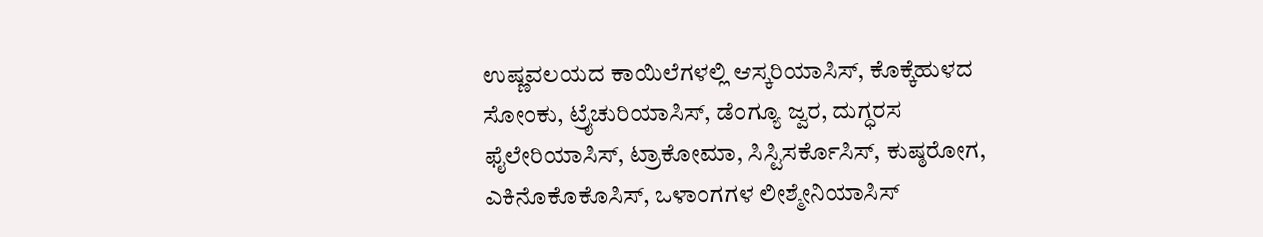ಉಷ್ಣವಲಯದ ಕಾಯಿಲೆಗಳಲ್ಲಿ ಆಸ್ಕರಿಯಾಸಿಸ್, ಕೊಕ್ಕೆಹುಳದ ಸೋಂಕು, ಟ್ರೈಚುರಿಯಾಸಿಸ್, ಡೆಂಗ್ಯೂ ಜ್ವರ, ದುಗ್ಧರಸ ಫೈಲೇರಿಯಾಸಿಸ್, ಟ್ರಾಕೋಮಾ, ಸಿಸ್ಟಿಸರ್ಕೊಸಿಸ್, ಕುಷ್ಠರೋಗ, ಎಕಿನೊಕೊಕೊಸಿಸ್, ಒಳಾಂಗಗಳ ಲೀಶ್ಮೇನಿಯಾಸಿಸ್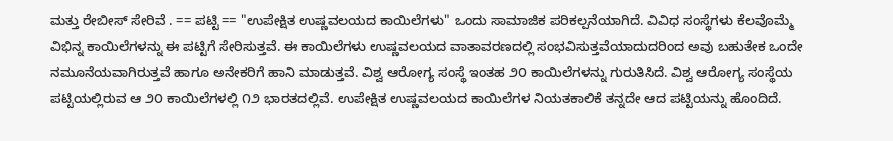ಮತ್ತು ರೇಬೀಸ್ ಸೇರಿವೆ . == ಪಟ್ಟಿ == "ಉಪೇಕ್ಷಿತ ಉಷ್ಣವಲಯದ ಕಾಯಿಲೆಗಳು" ಒಂದು ಸಾಮಾಜಿಕ ಪರಿಕಲ್ಪನೆಯಾಗಿದೆ. ವಿವಿಧ ಸಂಸ್ಥೆಗಳು ಕೆಲವೊಮ್ಮೆ ವಿಭಿನ್ನ ಕಾಯಿಲೆಗಳನ್ನು ಈ ಪಟ್ಟಿಗೆ ಸೇರಿಸುತ್ತವೆ. ಈ ಕಾಯಿಲೆಗಳು ಉಷ್ಣವಲಯದ ವಾತಾವರಣದಲ್ಲಿ ಸಂಭವಿಸುತ್ತವೆಯಾದುದರಿಂದ ಅವು ಬಹುತೇಕ ಒಂದೇ ನಮೂನೆಯವಾಗಿರುತ್ತವೆ ಹಾಗೂ ಅನೇಕರಿಗೆ ಹಾನಿ ಮಾಡುತ್ತವೆ. ವಿಶ್ವ ಆರೋಗ್ಯ ಸಂಸ್ಥೆ ಇಂತಹ ೨೦ ಕಾಯಿಲೆಗಳನ್ನು ಗುರುತಿಸಿದೆ. ವಿಶ್ವ ಆರೋಗ್ಯ ಸಂಸ್ಥೆಯ ಪಟ್ಟಿಯಲ್ಲಿರುವ ಆ ೨೦ ಕಾಯಿಲೆಗಳಲ್ಲಿ ೧೨ ಭಾರತದಲ್ಲಿವೆ. ಉಪೇಕ್ಷಿತ ಉಷ್ಣವಲಯದ ಕಾಯಿಲೆಗಳ ನಿಯತಕಾಲಿಕೆ ತನ್ನದೇ ಆದ ಪಟ್ಟಿಯನ್ನು ಹೊಂದಿದೆ.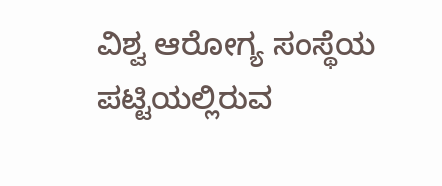ವಿಶ್ವ ಆರೋಗ್ಯ ಸಂಸ್ಥೆಯ ಪಟ್ಟಿಯಲ್ಲಿರುವ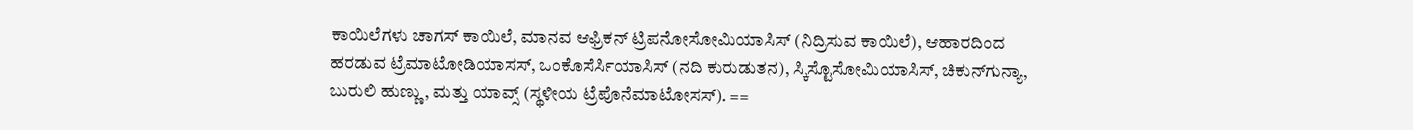ಕಾಯಿಲೆಗಳು ಚಾಗಸ್ ಕಾಯಿಲೆ, ಮಾನವ ಆಫ್ರಿಕನ್ ಟ್ರಿಪನೋಸೋಮಿಯಾಸಿಸ್ (ನಿದ್ರಿಸುವ ಕಾಯಿಲೆ), ಆಹಾರದಿಂದ ಹರಡುವ ಟ್ರೆಮಾಟೋಡಿಯಾಸಸ್, ಒಂಕೊಸೆರ್ಸಿಯಾಸಿಸ್ (ನದಿ ಕುರುಡುತನ), ಸ್ಕಿಸ್ಟೊಸೋಮಿಯಾಸಿಸ್, ಚಿಕುನ್‌ಗುನ್ಯಾ, ಬುರುಲಿ ಹುಣ್ಣು, ಮತ್ತು ಯಾವ್ಸ್ (ಸ್ಥಳೀಯ ಟ್ರೆಪೊನೆಮಾಟೋಸಸ್). ==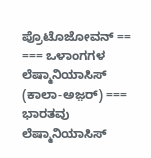ಪ್ರೊಟೊಜೋವನ್ == === ಒಳಾಂಗಗಳ ಲೆಷ್ಮಾನಿಯಾಸಿಸ್ (ಕಾಲಾ-ಅಜ಼ರ್) === ಭಾರತವು ಲೆಷ್ಮಾನಿಯಾಸಿಸ್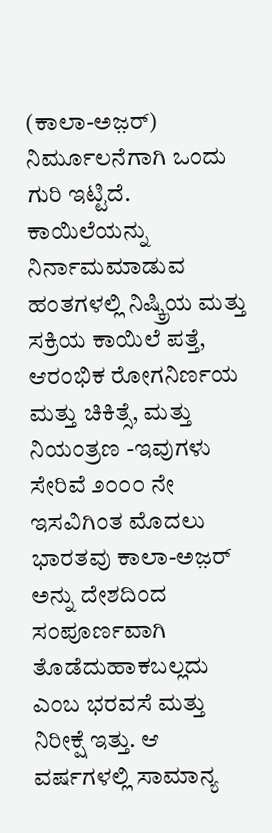(ಕಾಲಾ-ಅಜ಼ರ್) ನಿರ್ಮೂಲನೆಗಾಗಿ ಒಂದು ಗುರಿ ಇಟ್ಟಿದೆ. ಕಾಯಿಲೆಯನ್ನು ನಿರ್ನಾಮಮಾಡುವ ಹಂತಗಳಲ್ಲಿ ನಿಷ್ಕ್ರಿಯ ಮತ್ತು ಸಕ್ರಿಯ ಕಾಯಿಲೆ ಪತ್ತೆ, ಆರಂಭಿಕ ರೋಗನಿರ್ಣಯ ಮತ್ತು ಚಿಕಿತ್ಸೆ, ಮತ್ತು ನಿಯಂತ್ರಣ -ಇವುಗಳು ಸೇರಿವೆ ೨೦೦೦ ನೇ ಇಸವಿಗಿಂತ ಮೊದಲು ಭಾರತವು ಕಾಲಾ-ಅಜ಼ರ್ ಅನ್ನು ದೇಶದಿಂದ ಸಂಪೂರ್ಣವಾಗಿ ತೊಡೆದುಹಾಕಬಲ್ಲದು ಎಂಬ ಭರವಸೆ ಮತ್ತು ನಿರೀಕ್ಷೆ ಇತ್ತು. ಆ ವರ್ಷಗಳಲ್ಲಿ ಸಾಮಾನ್ಯ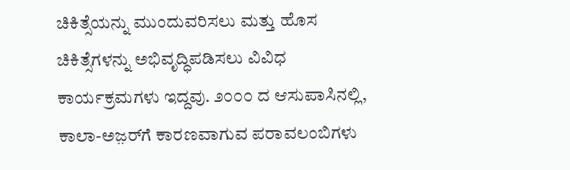ಚಿಕಿತ್ಸೆಯನ್ನು ಮುಂದುವರಿಸಲು ಮತ್ತು ಹೊಸ ಚಿಕಿತ್ಸೆಗಳನ್ನು ಅಭಿವೃದ್ಧಿಪಡಿಸಲು ವಿವಿಧ ಕಾರ್ಯಕ್ರಮಗಳು ಇದ್ದವು. ೨೦೦೦ ದ ಆಸುಪಾಸಿನಲ್ಲಿ, ಕಾಲಾ-ಅಜ಼ರ್‌ಗೆ ಕಾರಣವಾಗುವ ಪರಾವಲಂಬಿಗಳು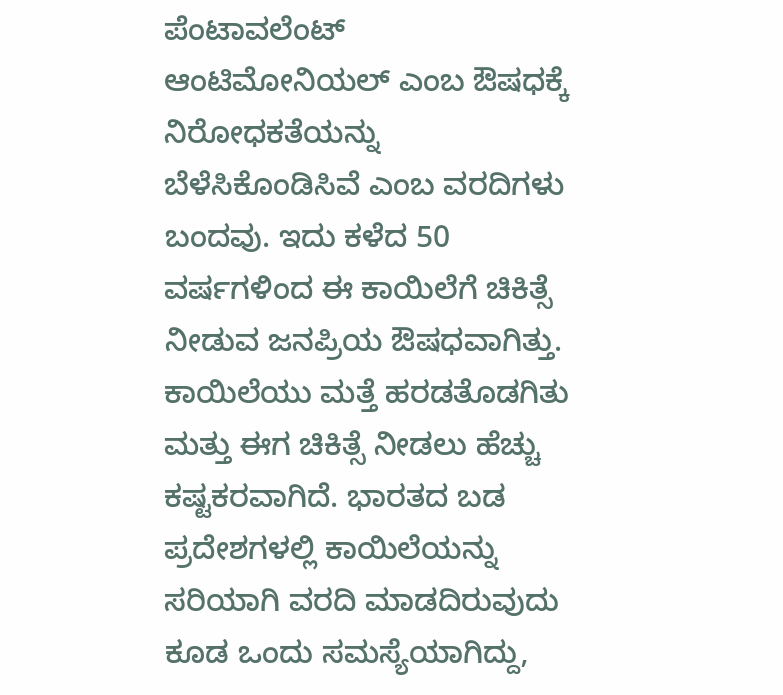ಪೆಂಟಾವಲೆಂಟ್ ಆಂಟಿಮೋನಿಯಲ್‌ ಎಂಬ ಔಷಧಕ್ಕೆ ನಿರೋಧಕತೆಯನ್ನು ಬೆಳೆಸಿಕೊಂಡಿಸಿವೆ ಎಂಬ ವರದಿಗಳು ಬಂದವು. ಇದು ಕಳೆದ 50 ವರ್ಷಗಳಿಂದ ಈ ಕಾಯಿಲೆಗೆ ಚಿಕಿತ್ಸೆ ನೀಡುವ ಜನಪ್ರಿಯ ಔಷಧವಾಗಿತ್ತು. ಕಾಯಿಲೆಯು ಮತ್ತೆ ಹರಡತೊಡಗಿತು ಮತ್ತು ಈಗ ಚಿಕಿತ್ಸೆ ನೀಡಲು ಹೆಚ್ಚು ಕಷ್ಟಕರವಾಗಿದೆ. ಭಾರತದ ಬಡ ಪ್ರದೇಶಗಳಲ್ಲಿ ಕಾಯಿಲೆಯನ್ನು ಸರಿಯಾಗಿ ವರದಿ ಮಾಡದಿರುವುದು ಕೂಡ ಒಂದು ಸಮಸ್ಯೆಯಾಗಿದ್ದು,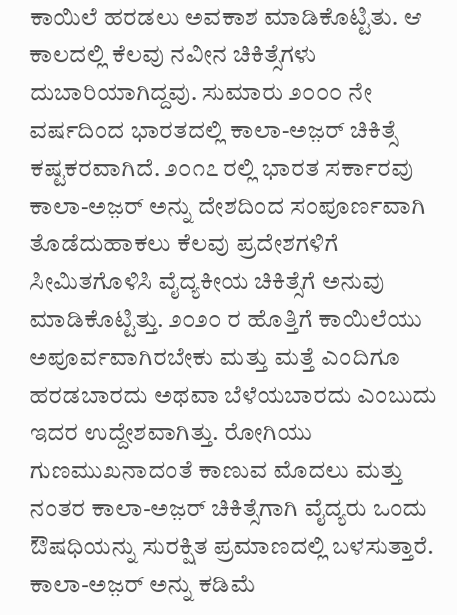ಕಾಯಿಲೆ ಹರಡಲು ಅವಕಾಶ ಮಾಡಿಕೊಟ್ಟಿತು. ಆ ಕಾಲದಲ್ಲಿ ಕೆಲವು ನವೀನ ಚಿಕಿತ್ಸೆಗಳು ದುಬಾರಿಯಾಗಿದ್ದವು. ಸುಮಾರು ೨೦೦೦ ನೇ ವರ್ಷದಿಂದ ಭಾರತದಲ್ಲಿ ಕಾಲಾ-ಅಜ಼ರ್ ಚಿಕಿತ್ಸೆ ಕಷ್ಟಕರವಾಗಿದೆ. ೨೦೧೭ ರಲ್ಲಿ ಭಾರತ ಸರ್ಕಾರವು ಕಾಲಾ-ಅಜ಼ರ್ ಅನ್ನು ದೇಶದಿಂದ ಸಂಪೂರ್ಣವಾಗಿ ತೊಡೆದುಹಾಕಲು ಕೆಲವು ಪ್ರದೇಶಗಳಿಗೆ ಸೀಮಿತಗೊಳಿಸಿ ವೈದ್ಯಕೀಯ ಚಿಕಿತ್ಸೆಗೆ ಅನುವು ಮಾಡಿಕೊಟ್ಟಿತ್ತು. ೨೦೨೦ ರ ಹೊತ್ತಿಗೆ ಕಾಯಿಲೆಯು ಅಪೂರ್ವವಾಗಿರಬೇಕು ಮತ್ತು ಮತ್ತೆ ಎಂದಿಗೂ ಹರಡಬಾರದು ಅಥವಾ ಬೆಳೆಯಬಾರದು ಎಂಬುದು ಇದರ ಉದ್ದೇಶವಾಗಿತ್ತು. ರೋಗಿಯು ಗುಣಮುಖನಾದಂತೆ ಕಾಣುವ ಮೊದಲು ಮತ್ತು ನಂತರ ಕಾಲಾ-ಅಜ಼ರ್ ಚಿಕಿತ್ಸೆಗಾಗಿ ವೈದ್ಯರು ಒಂದು ಔಷಧಿಯನ್ನು ಸುರಕ್ಷಿತ ಪ್ರಮಾಣದಲ್ಲಿ ಬಳಸುತ್ತಾರೆ. ಕಾಲಾ-ಅಜ಼ರ್ ಅನ್ನು ಕಡಿಮೆ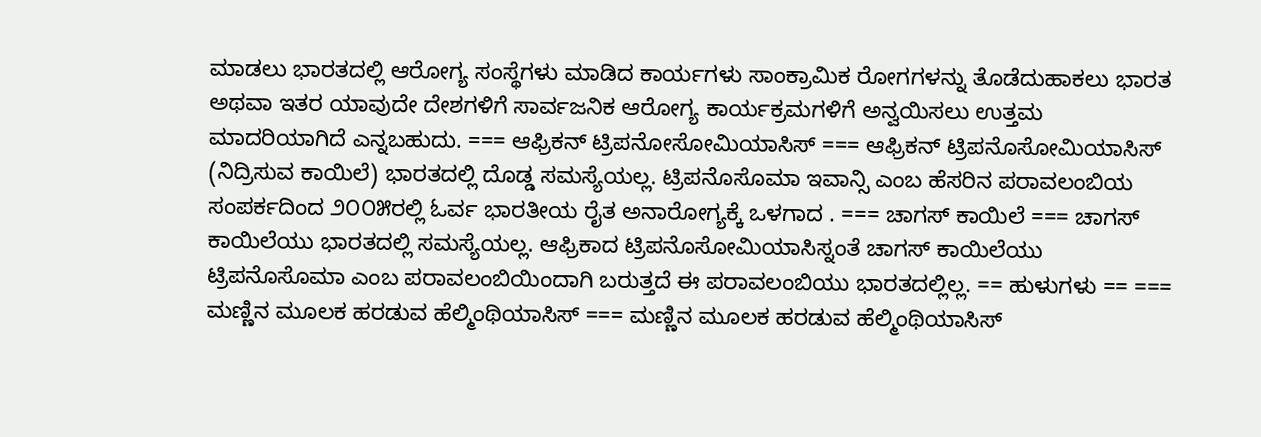ಮಾಡಲು ಭಾರತದಲ್ಲಿ ಆರೋಗ್ಯ ಸಂಸ್ಥೆಗಳು ಮಾಡಿದ ಕಾರ್ಯಗಳು ಸಾಂಕ್ರಾಮಿಕ ರೋಗಗಳನ್ನು ತೊಡೆದುಹಾಕಲು ಭಾರತ ಅಥವಾ ಇತರ ಯಾವುದೇ ದೇಶಗಳಿಗೆ ಸಾರ್ವಜನಿಕ ಆರೋಗ್ಯ ಕಾರ್ಯಕ್ರಮಗಳಿಗೆ ಅನ್ವಯಿಸಲು ಉತ್ತಮ ಮಾದರಿಯಾಗಿದೆ ಎನ್ನಬಹುದು. === ಆಫ್ರಿಕನ್ ಟ್ರಿಪನೋಸೋಮಿಯಾಸಿಸ್ === ಆಫ್ರಿಕನ್ ಟ್ರಿಪನೊಸೋಮಿಯಾಸಿಸ್ (ನಿದ್ರಿಸುವ ಕಾಯಿಲೆ) ಭಾರತದಲ್ಲಿ ದೊಡ್ಡ ಸಮಸ್ಯೆಯಲ್ಲ. ಟ್ರಿಪನೊಸೊಮಾ ಇವಾನ್ಸಿ ಎಂಬ ಹೆಸರಿನ ಪರಾವಲಂಬಿಯ ಸಂಪರ್ಕದಿಂದ ೨೦೦೫ರಲ್ಲಿ ಓರ್ವ ಭಾರತೀಯ ರೈತ ಅನಾರೋಗ್ಯಕ್ಕೆ ಒಳಗಾದ . === ಚಾಗಸ್ ಕಾಯಿಲೆ === ಚಾಗಸ್ ಕಾಯಿಲೆಯು ಭಾರತದಲ್ಲಿ ಸಮಸ್ಯೆಯಲ್ಲ. ಆಫ್ರಿಕಾದ ಟ್ರಿಪನೊಸೋಮಿಯಾಸಿಸ್ನಂತೆ ಚಾಗಸ್ ಕಾಯಿಲೆಯು ಟ್ರಿಪನೊಸೊಮಾ ಎಂಬ ಪರಾವಲಂಬಿಯಿಂದಾಗಿ ಬರುತ್ತದೆ ಈ ಪರಾವಲಂಬಿಯು ಭಾರತದಲ್ಲಿಲ್ಲ. == ಹುಳುಗಳು == === ಮಣ್ಣಿನ ಮೂಲಕ ಹರಡುವ ಹೆಲ್ಮಿಂಥಿಯಾಸಿಸ್ === ಮಣ್ಣಿನ ಮೂಲಕ ಹರಡುವ ಹೆಲ್ಮಿಂಥಿಯಾಸಿಸ್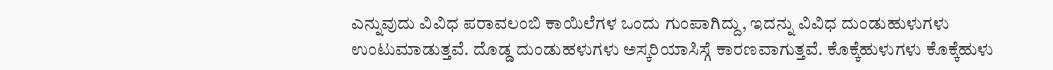ಎನ್ನುವುದು ವಿವಿಧ ಪರಾವಲಂಬಿ ಕಾಯಿಲೆಗಳ ಒಂದು ಗುಂಪಾಗಿದ್ದು, ಇದನ್ನು ವಿವಿಧ ದುಂಡುಹುಳುಗಳು ಉಂಟುಮಾಡುತ್ತವೆ. ದೊಡ್ಡ ದುಂಡುಹಳುಗಳು ಅಸ್ಕರಿಯಾಸಿಸ್ಗೆ ಕಾರಣವಾಗುತ್ತವೆ. ಕೊಕ್ಕೆಹುಳುಗಳು ಕೊಕ್ಕೆಹುಳು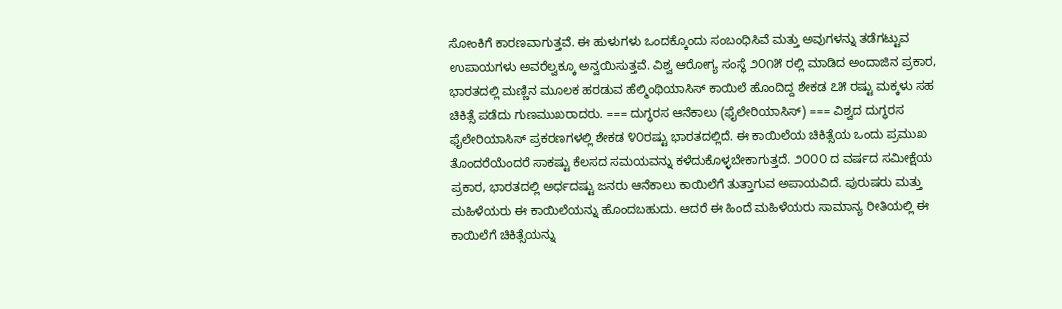ಸೋಂಕಿಗೆ ಕಾರಣವಾಗುತ್ತವೆ. ಈ ಹುಳುಗಳು ಒಂದಕ್ಕೊಂದು ಸಂಬಂಧಿಸಿವೆ ಮತ್ತು ಅವುಗಳನ್ನು ತಡೆಗಟ್ಟುವ ಉಪಾಯಗಳು ಅವರೆಲ್ವಕ್ಕೂ ಅನ್ವಯಿಸುತ್ತವೆ. ವಿಶ್ವ ಆರೋಗ್ಯ ಸಂಸ್ಥೆ ೨೦೧೫ ರಲ್ಲಿ ಮಾಡಿದ ಅಂದಾಜಿನ ಪ್ರಕಾರ, ಭಾರತದಲ್ಲಿ ಮಣ್ಣಿನ ಮೂಲಕ ಹರಡುವ ಹೆಲ್ಮಿಂಥಿಯಾಸಿಸ್ ಕಾಯಿಲೆ ಹೊಂದಿದ್ದ ಶೇಕಡ ೭೫ ರಷ್ಟು ಮಕ್ಕಳು ಸಹ ಚಿಕಿತ್ಸೆ ಪಡೆದು ಗುಣಮುಖರಾದರು. === ದುಗ್ಧರಸ ಆನೆಕಾಲು (ಫೈಲೇರಿಯಾಸಿಸ್) === ವಿಶ್ವದ ದುಗ್ಧರಸ ಫೈಲೇರಿಯಾಸಿಸ್ ಪ್ರಕರಣಗಳಲ್ಲಿ ಶೇಕಡ ೪೦ರಷ್ಟು ಭಾರತದಲ್ಲಿದೆ. ಈ ಕಾಯಿಲೆಯ ಚಿಕಿತ್ಸೆಯ ಒಂದು ಪ್ರಮುಖ ತೊಂದರೆಯೆಂದರೆ ಸಾಕಷ್ಟು ಕೆಲಸದ ಸಮಯವನ್ನು ಕಳೆದುಕೊಳ್ಳಬೇಕಾಗುತ್ತದೆ. ೨೦೦೦ ದ ವರ್ಷದ ಸಮೀಕ್ಷೆಯ ಪ್ರಕಾರ, ಭಾರತದಲ್ಲಿ ಅರ್ಧದಷ್ಟು ಜನರು ಆನೆಕಾಲು ಕಾಯಿಲೆಗೆ ತುತ್ತಾಗುವ ಅಪಾಯವಿದೆ. ಪುರುಷರು ಮತ್ತು ಮಹಿಳೆಯರು ಈ ಕಾಯಿಲೆಯನ್ನು ಹೊಂದಬಹುದು. ಆದರೆ ಈ ಹಿಂದೆ ಮಹಿಳೆಯರು ಸಾಮಾನ್ಯ ರೀತಿಯಲ್ಲಿ ಈ ಕಾಯಿಲೆಗೆ ಚಿಕಿತ್ಸೆಯನ್ನು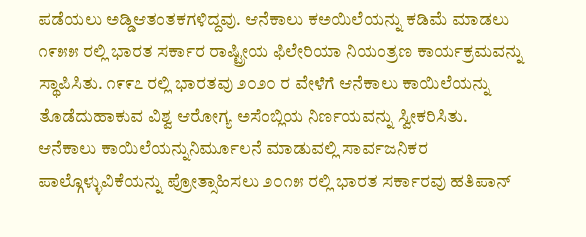ಪಡೆಯಲು ಅಡ್ಡಿಆತಂತಕಗಳಿದ್ದವು. ಆನೆಕಾಲು ಕಅಯಿಲೆಯನ್ನು ಕಡಿಮೆ ಮಾಡಲು ೧೯೫೫ ರಲ್ಲಿ ಭಾರತ ಸರ್ಕಾರ ರಾಷ್ಟ್ರೀಯ ಫಿಲೇರಿಯಾ ನಿಯಂತ್ರಣ ಕಾರ್ಯಕ್ರಮವನ್ನು ಸ್ಥಾಪಿಸಿತು. ೧೯೯೭ ರಲ್ಲಿ ಭಾರತವು ೨೦೨೦ ರ ವೇಳೆಗೆ ಆನೆಕಾಲು ಕಾಯಿಲೆಯನ್ನು ತೊಡೆದುಹಾಕುವ ವಿಶ್ವ ಆರೋಗ್ಯ ಅಸೆಂಬ್ಲಿಯ ನಿರ್ಣಯವನ್ನು ಸ್ವೀಕರಿಸಿತು. ಆನೆಕಾಲು ಕಾಯಿಲೆಯನ್ನುನಿರ್ಮೂಲನೆ ಮಾಡುವಲ್ಲಿ ಸಾರ್ವಜನಿಕರ ಪಾಲ್ಗೊಳ್ಳುವಿಕೆಯನ್ನು ಪ್ರೋತ್ಸಾಹಿಸಲು ೨೦೧೫ ರಲ್ಲಿ ಭಾರತ ಸರ್ಕಾರವು ಹತಿಪಾನ್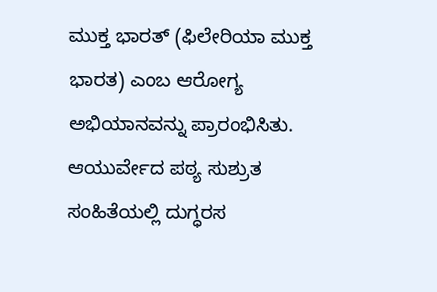ಮುಕ್ತ ಭಾರತ್ (ಫಿಲೇರಿಯಾ ಮುಕ್ತ ಭಾರತ) ಎಂಬ ಆರೋಗ್ಯ ಅಭಿಯಾನವನ್ನು ಪ್ರಾರಂಭಿಸಿತು. ಆಯುರ್ವೇದ ಪಠ್ಯ ಸುಶ್ರುತ ಸಂಹಿತೆಯಲ್ಲಿ ದುಗ್ಧರಸ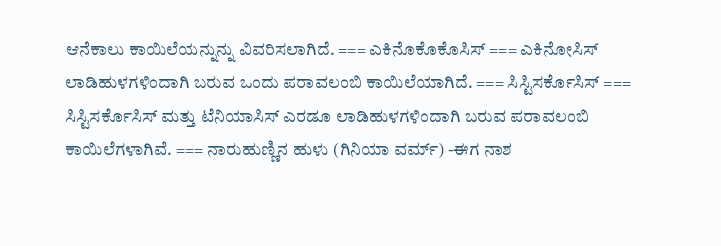ಆನೆಕಾಲು ಕಾಯಿಲೆಯನ್ನುನ್ನು ವಿವರಿಸಲಾಗಿದೆ. === ಎಕಿನೊಕೊಕೊಸಿಸ್ === ಎಕಿನೋಸಿಸ್ ಲಾಡಿಹುಳಗಳಿಂದಾಗಿ ಬರುವ ಒಂದು ಪರಾವಲಂಬಿ ಕಾಯಿಲೆಯಾಗಿದೆ. === ಸಿಸ್ಟಿಸರ್ಕೊಸಿಸ್ === ಸಿಸ್ಟಿಸರ್ಕೊಸಿಸ್ ಮತ್ತು ಟೆನಿಯಾಸಿಸ್ ಎರಡೂ ಲಾಡಿಹುಳಗಳಿಂದಾಗಿ ಬರುವ ಪರಾವಲಂಬಿ ಕಾಯಿಲೆಗಳಾಗಿವೆ. === ನಾರುಹುಣ್ಣಿನ ಹುಳು (ಗಿನಿಯಾ ವರ್ಮ್) -ಈಗ ನಾಶ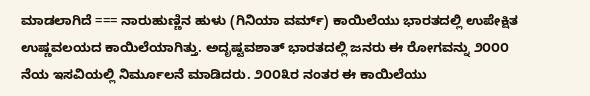ಮಾಡಲಾಗಿದೆ === ನಾರುಹುಣ್ಣಿನ ಹುಳು (ಗಿನಿಯಾ ವರ್ಮ್) ಕಾಯಿಲೆಯು ಭಾರತದಲ್ಲಿ ಉಪೇಕ್ಷಿತ ಉಷ್ಣವಲಯದ ಕಾಯಿಲೆಯಾಗಿತ್ತು. ಅದೃಷ್ಟವಶಾತ್ ಭಾರತದಲ್ಲಿ ಜನರು ಈ ರೋಗವನ್ನು ೨೦೦೦ ನೆಯ ಇಸವಿಯಲ್ಲಿ ನಿರ್ಮೂಲನೆ ಮಾಡಿದರು. ೨೦೦೩ರ ನಂತರ ಈ ಕಾಯಿಲೆಯು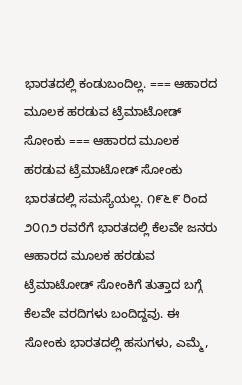ಭಾರತದಲ್ಲಿ ಕಂಡುಬಂದಿಲ್ಲ. === ಆಹಾರದ ಮೂಲಕ ಹರಡುವ ಟ್ರೆಮಾಟೋಡ್ ಸೋಂಕು === ಆಹಾರದ ಮೂಲಕ ಹರಡುವ ಟ್ರೆಮಾಟೋಡ್ ಸೋಂಕು ಭಾರತದಲ್ಲಿ ಸಮಸ್ಯೆಯಲ್ಲ. ೧೯೬೯ ರಿಂದ ೨೦೧೨ ರವರೆಗೆ ಭಾರತದಲ್ಲಿ ಕೆಲವೇ ಜನರು ಆಹಾರದ ಮೂಲಕ ಹರಡುವ ಟ್ರೆಮಾಟೋಡ್ ಸೋಂಕಿಗೆ ತುತ್ತಾದ ಬಗ್ಗೆ ಕೆಲವೇ ವರದಿಗಳು ಬಂದಿದ್ದವು. ಈ ಸೋಂಕು ಭಾರತದಲ್ಲಿ ಹಸುಗಳು, ಎಮ್ಮೆ,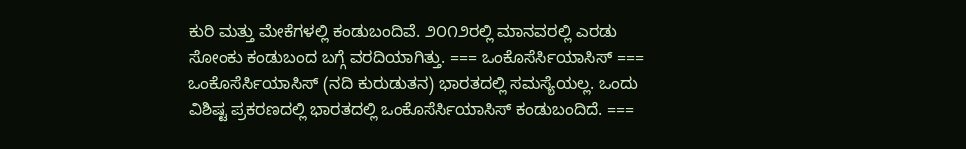ಕುರಿ ಮತ್ತು ಮೇಕೆಗಳಲ್ಲಿ ಕಂಡುಬಂದಿವೆ. ೨೦೧೨ರಲ್ಲಿ ಮಾನವರಲ್ಲಿ ಎರಡು ಸೋಂಕು ಕಂಡುಬಂದ ಬಗ್ಗೆ ವರದಿಯಾಗಿತ್ತು. === ಒಂಕೊಸೆರ್ಸಿಯಾಸಿಸ್ === ಒಂಕೊಸೆರ್ಸಿಯಾಸಿಸ್ (ನದಿ ಕುರುಡುತನ) ಭಾರತದಲ್ಲಿ ಸಮಸ್ಯೆಯಲ್ಲ. ಒಂದು ವಿಶಿಷ್ಟ ಪ್ರಕರಣದಲ್ಲಿ ಭಾರತದಲ್ಲಿ ಒಂಕೊಸೆರ್ಸಿಯಾಸಿಸ್ ಕಂಡುಬಂದಿದೆ. ===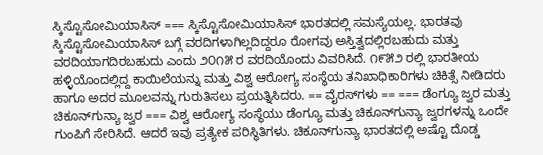ಸ್ಕಿಸ್ಟೊಸೋಮಿಯಾಸಿಸ್ === ಸ್ಕಿಸ್ಟೊಸೋಮಿಯಾಸಿಸ್ ಭಾರತದಲ್ಲಿ ಸಮಸ್ಯೆಯಲ್ಲ. ಭಾರತವು ಸ್ಕಿಸ್ಟೊಸೋಮಿಯಾಸಿಸ್ ಬಗ್ಗೆ ವರದಿಗಳಾಗಿಲ್ಲದಿದ್ದರೂ ರೋಗವು ಅಸ್ತಿತ್ವದಲ್ಲಿರಬಹುದು ಮತ್ತು ವರದಿಯಾಗದಿರಬಹುದು ಎಂದು ೨೦೧೫ ರ ವರದಿಯೊಂದು ವಿವರಿಸಿದೆ. ೧೯೫೨ ರಲ್ಲಿ ಭಾರತೀಯ ಹಳ್ಳಿಯೊಂದಲ್ಲಿದ್ದ ಕಾಯಿಲೆಯನ್ನು ಮತ್ತು ವಿಶ್ವ ಆರೋಗ್ಯ ಸಂಸ್ಥೆಯ ತನಿಖಾಧಿಕಾರಿಗಳು ಚಿಕಿತ್ಸೆ ನೀಡಿದರು ಹಾಗೂ ಅದರ ಮೂಲವನ್ನು ಗುರುತಿಸಲು ಪ್ರಯತ್ನಿಸಿದರು. == ವೈರಸ್‍ಗಳು == === ಡೆಂಗ್ಯೂ ಜ್ವರ ಮತ್ತು ಚಿಕೂನ್‌ಗುನ್ಯಾ ಜ್ವರ === ವಿಶ್ವ ಆರೋಗ್ಯ ಸಂಸ್ಥೆಯು ಡೆಂಗ್ಯೂ ಮತ್ತು ಚಿಕೂನ್‌ಗುನ್ಯಾ ಜ್ವರಗಳನ್ನು ಒಂದೇ ಗುಂಪಿಗೆ ಸೇರಿಸಿದೆ. ಆದರೆ ಇವು ಪ್ರತ್ಯೇಕ ಪರಿಸ್ಥಿತಿಗಳು. ಚಿಕೂನ್‌ಗುನ್ಯಾ ಭಾರತದಲ್ಲಿ ಅಷ್ಟೊ ದೊಡ್ಡ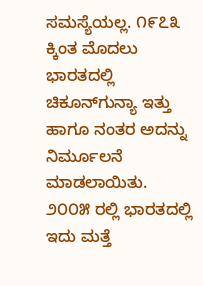ಸಮಸ್ಯೆಯಲ್ಲ. ೧೯೭೩ ಕ್ಕಿಂತ ಮೊದಲು ಭಾರತದಲ್ಲಿ ಚಿಕೂನ್‌ಗುನ್ಯಾ ಇತ್ತು ಹಾಗೂ ನಂತರ ಅದನ್ನು ನಿರ್ಮೂಲನೆ ಮಾಡಲಾಯಿತು. ೨೦೦೫ ರಲ್ಲಿ ಭಾರತದಲ್ಲಿ ಇದು ಮತ್ತೆ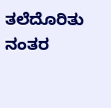ತಲೆದೊರಿತು ನಂತರ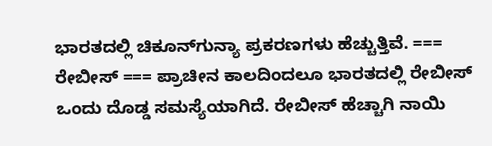ಭಾರತದಲ್ಲಿ ಚಿಕೂನ್‌ಗುನ್ಯಾ ಪ್ರಕರಣಗಳು ಹೆಚ್ಚುತ್ತಿವೆ. === ರೇಬೀಸ್ === ಪ್ರಾಚೀನ ಕಾಲದಿಂದಲೂ ಭಾರತದಲ್ಲಿ ರೇಬೀಸ್ ಒಂದು ದೊಡ್ಡ ಸಮಸ್ಯೆಯಾಗಿದೆ. ರೇಬೀಸ್ ಹೆಚ್ಚಾಗಿ ನಾಯಿ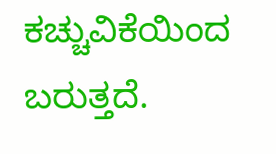ಕಚ್ಚುವಿಕೆಯಿಂದ ಬರುತ್ತದೆ.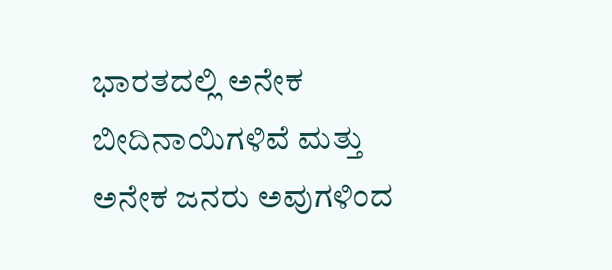ಭಾರತದಲ್ಲಿ ಅನೇಕ ಬೀದಿನಾಯಿಗಳಿವೆ ಮತ್ತು ಅನೇಕ ಜನರು ಅವುಗಳಿಂದ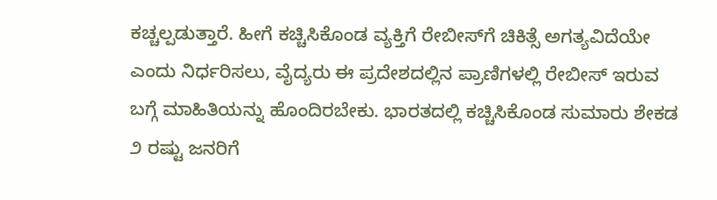ಕಚ್ಚಲ್ಪಡುತ್ತಾರೆ. ಹೀಗೆ ಕಚ್ಚಿಸಿಕೊಂಡ ವ್ಯಕ್ತಿಗೆ ರೇಬೀಸ್‌ಗೆ ಚಿಕಿತ್ಸೆ ಅಗತ್ಯವಿದೆಯೇ ಎಂದು ನಿರ್ಧರಿಸಲು, ವೈದ್ಯರು ಈ ಪ್ರದೇಶದಲ್ಲಿನ ಪ್ರಾಣಿಗಳಲ್ಲಿ ರೇಬೀಸ್ ಇರುವ ಬಗ್ಗೆ ಮಾಹಿತಿಯನ್ನು ಹೊಂದಿರಬೇಕು. ಭಾರತದಲ್ಲಿ ಕಚ್ಚಿಸಿಕೊಂಡ ಸುಮಾರು ಶೇಕಡ ೨ ರಷ್ಟು ಜನರಿಗೆ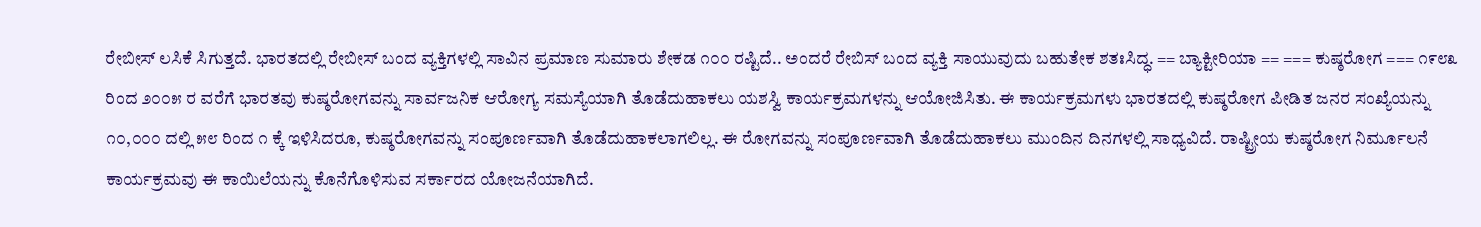ರೇಬೀಸ್ ಲಸಿಕೆ ಸಿಗುತ್ತದೆ. ಭಾರತದಲ್ಲಿ ರೇಬೀಸ್ ಬಂದ ವ್ಯಕ್ತಿಗಳಲ್ಲಿ ಸಾವಿನ ಪ್ರಮಾಣ ಸುಮಾರು ಶೇಕಡ ೧೦೦ ರಷ್ಟಿದೆ.. ಅಂದರೆ ರೇಬಿಸ್ ಬಂದ ವ್ಯಕ್ತಿ ಸಾಯುವುದು ಬಹುತೇಕ ಶತಃಸಿದ್ಧ. == ಬ್ಯಾಕ್ಟೀರಿಯಾ == === ಕುಷ್ಠರೋಗ === ೧೯೮೩ ರಿಂದ ೨೦೦೫ ರ ವರೆಗೆ ಭಾರತವು ಕುಷ್ಠರೋಗವನ್ನು ಸಾರ್ವಜನಿಕ ಆರೋಗ್ಯ ಸಮಸ್ಯೆಯಾಗಿ ತೊಡೆದುಹಾಕಲು ಯಶಸ್ವಿ ಕಾರ್ಯಕ್ರಮಗಳನ್ನು ಆಯೋಜಿಸಿತು. ಈ ಕಾರ್ಯಕ್ರಮಗಳು ಭಾರತದಲ್ಲಿ ಕುಷ್ಠರೋಗ ಪೀಡಿತ ಜನರ ಸಂಖ್ಯೆಯನ್ನು ೧೦,೦೦೦ ದಲ್ಲಿ ೫೮ ರಿಂದ ೧ ಕ್ಕೆ ಇಳಿಸಿದರೂ, ಕುಷ್ಠರೋಗವನ್ನು ಸಂಪೂರ್ಣವಾಗಿ ತೊಡೆದುಹಾಕಲಾಗಲಿಲ್ಲ. ಈ ರೋಗವನ್ನು ಸಂಪೂರ್ಣವಾಗಿ ತೊಡೆದುಹಾಕಲು ಮುಂದಿನ ದಿನಗಳಲ್ಲಿ ಸಾಧ್ಯವಿದೆ. ರಾಷ್ಟ್ರೀಯ ಕುಷ್ಠರೋಗ ನಿರ್ಮೂಲನೆ ಕಾರ್ಯಕ್ರಮವು ಈ ಕಾಯಿಲೆಯನ್ನು ಕೊನೆಗೊಳಿಸುವ ಸರ್ಕಾರದ ಯೋಜನೆಯಾಗಿದೆ.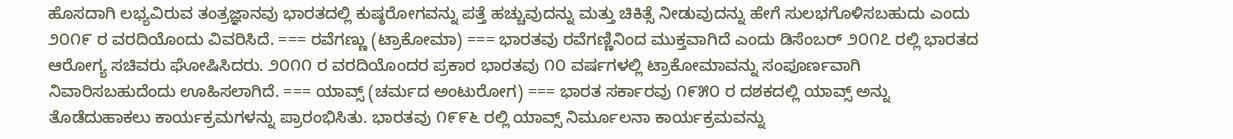ಹೊಸದಾಗಿ ಲಭ್ಯವಿರುವ ತಂತ್ರಜ್ಞಾನವು ಭಾರತದಲ್ಲಿ ಕುಷ್ಠರೋಗವನ್ನು ಪತ್ತೆ ಹಚ್ಚುವುದನ್ನು ಮತ್ತು ಚಿಕಿತ್ಸೆ ನೀಡುವುದನ್ನು ಹೇಗೆ ಸುಲಭಗೊಳಿಸಬಹುದು ಎಂದು ೨೦೧೯ ರ ವರದಿಯೊಂದು ವಿವರಿಸಿದೆ. === ರವೆಗಣ್ಣು (ಟ್ರಾಕೋಮಾ) === ಭಾರತವು ರವೆಗಣ್ಣಿನಿಂದ ಮುಕ್ತವಾಗಿದೆ ಎಂದು ಡಿಸೆಂಬರ್ ೨೦೧೭ ರಲ್ಲಿ ಭಾರತದ ಆರೋಗ್ಯ ಸಚಿವರು ಘೋಷಿಸಿದರು. ೨೦೧೧ ರ ವರದಿಯೊಂದರ ಪ್ರಕಾರ ಭಾರತವು ೧೦ ವರ್ಷಗಳಲ್ಲಿ ಟ್ರಾಕೋಮಾವನ್ನು ಸಂಪೂರ್ಣವಾಗಿ ನಿವಾರಿಸಬಹುದೆಂದು ಊಹಿಸಲಾಗಿದೆ. === ಯಾವ್ಸ್ (ಚರ್ಮದ ಅಂಟುರೋಗ) === ಭಾರತ ಸರ್ಕಾರವು ೧೯೫೦ ರ ದಶಕದಲ್ಲಿ ಯಾವ್ಸ್ ಅನ್ನು ತೊಡೆದುಹಾಕಲು ಕಾರ್ಯಕ್ರಮಗಳನ್ನು ಪ್ರಾರಂಭಿಸಿತು. ಭಾರತವು ೧೯೯೬ ರಲ್ಲಿ ಯಾವ್ಸ್ ನಿರ್ಮೂಲನಾ ಕಾರ್ಯಕ್ರಮವನ್ನು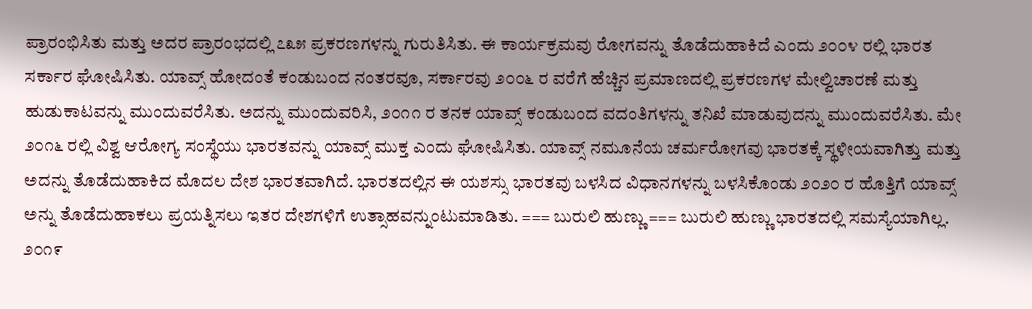ಪ್ರಾರಂಭಿಸಿತು ಮತ್ತು ಅದರ ಪ್ರಾರಂಭದಲ್ಲಿ ೭೩೫ ಪ್ರಕರಣಗಳನ್ನು ಗುರುತಿಸಿತು. ಈ ಕಾರ್ಯಕ್ರಮವು ರೋಗವನ್ನು ತೊಡೆದುಹಾಕಿದೆ ಎಂದು ೨೦೦೪ ರಲ್ಲಿ ಭಾರತ ಸರ್ಕಾರ ಘೋಷಿಸಿತು. ಯಾವ್ಸ್ ಹೋದಂತೆ ಕಂಡುಬಂದ ನಂತರವೂ, ಸರ್ಕಾರವು ೨೦೦೬ ರ ವರೆಗೆ ಹೆಚ್ಚಿನ ಪ್ರಮಾಣದಲ್ಲಿ ಪ್ರಕರಣಗಳ ಮೇಲ್ವಿಚಾರಣೆ ಮತ್ತು ಹುಡುಕಾಟವನ್ನು ಮುಂದುವರೆಸಿತು. ಅದನ್ನು ಮುಂದುವರಿಸಿ, ೨೦೧೧ ರ ತನಕ ಯಾವ್ಸ್ ಕಂಡುಬಂದ ವದಂತಿಗಳನ್ನು ತನಿಖೆ ಮಾಡುವುದನ್ನು ಮುಂದುವರೆಸಿತು. ಮೇ ೨೦೧೬ ರಲ್ಲಿ ವಿಶ್ವ ಆರೋಗ್ಯ ಸಂಸ್ಥೆಯು ಭಾರತವನ್ನು ಯಾವ್ಸ್ ಮುಕ್ತ ಎಂದು ಘೋಷಿಸಿತು. ಯಾವ್ಸ್ ನಮೂನೆಯ ಚರ್ಮರೋಗವು ಭಾರತಕ್ಕೆ ಸ್ಥಳೀಯವಾಗಿತ್ತು ಮತ್ತು ಅದನ್ನು ತೊಡೆದುಹಾಕಿದ ಮೊದಲ ದೇಶ ಭಾರತವಾಗಿದೆ. ಭಾರತದಲ್ಲಿನ ಈ ಯಶಸ್ಸು ಭಾರತವು ಬಳಸಿದ ವಿಧಾನಗಳನ್ನು ಬಳಸಿಕೊಂಡು ೨೦೨೦ ರ ಹೊತ್ತಿಗೆ ಯಾವ್ಸ್ ಅನ್ನು ತೊಡೆದುಹಾಕಲು ಪ್ರಯತ್ನಿಸಲು ಇತರ ದೇಶಗಳಿಗೆ ಉತ್ಸಾಹವನ್ನುಂಟುಮಾಡಿತು. === ಬುರುಲಿ ಹುಣ್ಣು === ಬುರುಲಿ ಹುಣ್ಣು ಭಾರತದಲ್ಲಿ ಸಮಸ್ಯೆಯಾಗಿಲ್ಲ. ೨೦೧೯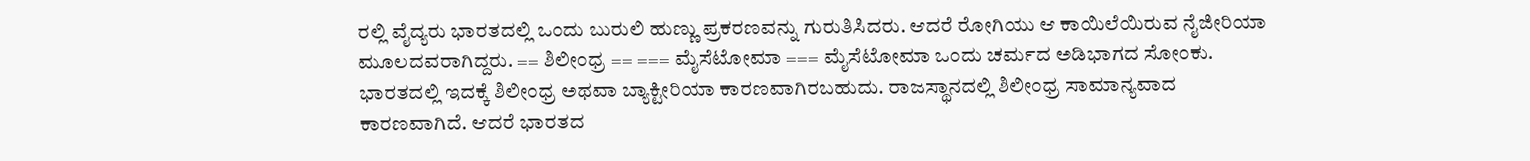ರಲ್ಲಿ ವೈದ್ಯರು ಭಾರತದಲ್ಲಿ ಒಂದು ಬುರುಲಿ ಹುಣ್ಣು ಪ್ರಕರಣವನ್ನು ಗುರುತಿಸಿದರು. ಆದರೆ ರೋಗಿಯು ಆ ಕಾಯಿಲೆಯಿರುವ ನೈಜೀರಿಯಾ ಮೂಲದವರಾಗಿದ್ದರು. == ಶಿಲೀಂಧ್ರ == === ಮೈಸೆಟೋಮಾ === ಮೈಸೆಟೋಮಾ ಒಂದು ಚರ್ಮದ ಅಡಿಭಾಗದ ಸೋಂಕು. ಭಾರತದಲ್ಲಿ ಇದಕ್ಕೆ ಶಿಲೀಂಧ್ರ ಅಥವಾ ಬ್ಯಾಕ್ಟೀರಿಯಾ ಕಾರಣವಾಗಿರಬಹುದು. ರಾಜಸ್ಥಾನದಲ್ಲಿ ಶಿಲೀಂಧ್ರ ಸಾಮಾನ್ಯವಾದ ಕಾರಣವಾಗಿದೆ. ಆದರೆ ಭಾರತದ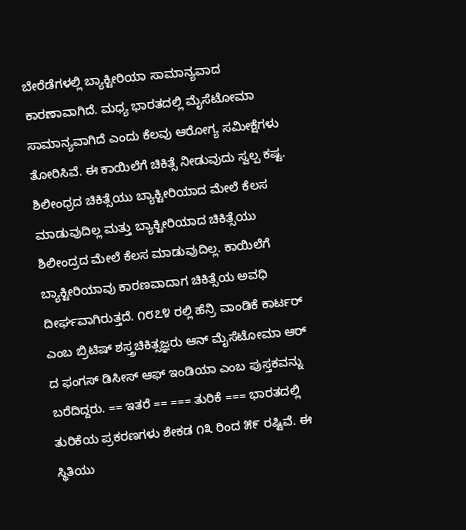ಬೇರೆಡೆಗಳಲ್ಲಿ ಬ್ಯಾಕ್ಟೀರಿಯಾ ಸಾಮಾನ್ಯವಾದ ಕಾರಣಾವಾಗಿದೆ. ಮಧ್ಯ ಭಾರತದಲ್ಲಿ ಮೈಸೆಟೋಮಾ ಸಾಮಾನ್ಯವಾಗಿದೆ ಎಂದು ಕೆಲವು ಆರೋಗ್ಯ ಸಮೀಕ್ಷೆಗಳು ತೋರಿಸಿವೆ. ಈ ಕಾಯಿಲೆಗೆ ಚಿಕಿತ್ಸೆ ನೀಡುವುದು ಸ್ವಲ್ಪ ಕಷ್ಟ. ಶಿಲೀಂಧ್ರದ ಚಿಕಿತ್ಸೆಯು ಬ್ಯಾಕ್ಟೀರಿಯಾದ ಮೇಲೆ ಕೆಲಸ ಮಾಡುವುದಿಲ್ಲ ಮತ್ತು ಬ್ಯಾಕ್ಟೀರಿಯಾದ ಚಿಕಿತ್ಸೆಯು ಶಿಲೀಂದ್ರದ ಮೇಲೆ ಕೆಲಸ ಮಾಡುವುದಿಲ್ಲ. ಕಾಯಿಲೆಗೆ ಬ್ಯಾಕ್ಟೀರಿಯಾವು ಕಾರಣವಾದಾಗ ಚಿಕಿತ್ಸೆಯ ಅವಧಿ ದೀರ್ಘವಾಗಿರುತ್ತದೆ. ೧೮೭೪ ರಲ್ಲಿ ಹೆನ್ರಿ ವಾಂಡಿಕೆ ಕಾರ್ಟರ್ ಎಂಬ ಬ್ರಿಟಿಷ್ ಶಸ್ತ್ರಚಿಕಿತ್ಸಜ್ಞರು ಆನ್ ಮೈಸೆಟೋಮಾ ಆರ್ ದ ಫಂಗಸ್ ಡಿಸೀಸ್ ಆಫ್ ಇಂಡಿಯಾ ಎಂಬ ಪುಸ್ತಕವನ್ನು ಬರೆದಿದ್ದರು. == ಇತರೆ == === ತುರಿಕೆ === ಭಾರತದಲ್ಲಿ ತುರಿಕೆಯ ಪ್ರಕರಣಗಳು ಶೇಕಡ ೧೩ ರಿಂದ ೫೯ ರಷ್ಟಿವೆ. ಈ ಸ್ಥಿತಿಯು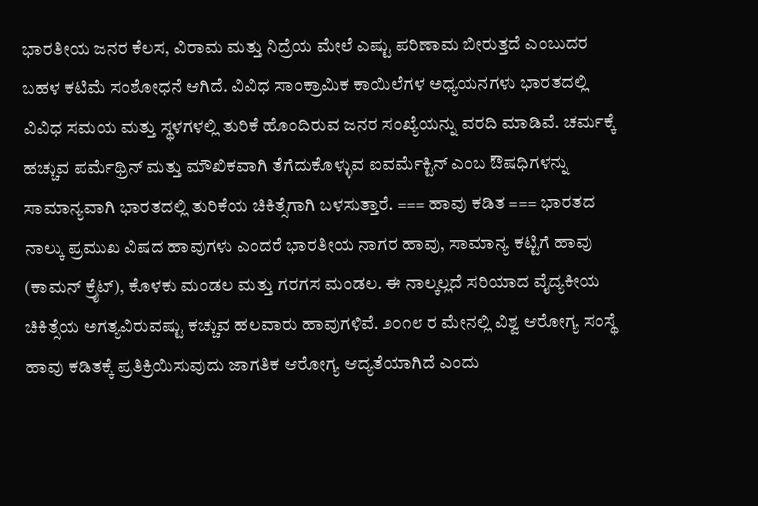ಭಾರತೀಯ ಜನರ ಕೆಲಸ, ವಿರಾಮ ಮತ್ತು ನಿದ್ರೆಯ ಮೇಲೆ ಎಷ್ಟು ಪರಿಣಾಮ ಬೀರುತ್ತದೆ ಎಂಬುದರ ಬಹಳ ಕಟಿಮೆ ಸಂಶೋಧನೆ ಆಗಿದೆ. ವಿವಿಧ ಸಾಂಕ್ರಾಮಿಕ ಕಾಯಿಲೆಗಳ ಅಧ್ಯಯನಗಳು ಭಾರತದಲ್ಲಿ ವಿವಿಧ ಸಮಯ ಮತ್ತು ಸ್ಥಳಗಳಲ್ಲಿ ತುರಿಕೆ ಹೊಂದಿರುವ ಜನರ ಸಂಖ್ಯೆಯನ್ನು ವರದಿ ಮಾಡಿವೆ. ಚರ್ಮಕ್ಕೆ ಹಚ್ಚುವ ಪರ್ಮೆಥ್ರಿನ್ ಮತ್ತು ಮೌಖಿಕವಾಗಿ ತೆಗೆದುಕೊಳ್ಳುವ ಐವರ್ಮೆಕ್ಟಿನ್ ಎಂಬ ಔಷಧಿಗಳನ್ನು ಸಾಮಾನ್ಯವಾಗಿ ಭಾರತದಲ್ಲಿ ತುರಿಕೆಯ ಚಿಕಿತ್ಸೆಗಾಗಿ ಬಳಸುತ್ತಾರೆ. === ಹಾವು ಕಡಿತ === ಭಾರತದ ನಾಲ್ಕು ಪ್ರಮುಖ ವಿಷದ ಹಾವುಗಳು ಎಂದರೆ ಭಾರತೀಯ ನಾಗರ ಹಾವು, ಸಾಮಾನ್ಯ ಕಟ್ಟಿಗೆ ಹಾವು (ಕಾಮನ್ ಕ್ರೈಟ್), ಕೊಳಕು ಮಂಡಲ ಮತ್ತು ಗರಗಸ ಮಂಡಲ. ಈ ನಾಲ್ಕಲ್ಲದೆ ಸರಿಯಾದ ವೈದ್ಯಕೀಯ ಚಿಕಿತ್ಸೆಯ ಅಗತ್ಯವಿರುವಷ್ಟು ಕಚ್ಚುವ ಹಲವಾರು ಹಾವುಗಳಿವೆ. ೨೦೧೮ ರ ಮೇನಲ್ಲಿ ವಿಶ್ವ ಆರೋಗ್ಯ ಸಂಸ್ಥೆ ಹಾವು ಕಡಿತಕ್ಕೆ ಪ್ರತಿಕ್ರಿಯಿಸುವುದು ಜಾಗತಿಕ ಆರೋಗ್ಯ ಆದ್ಯತೆಯಾಗಿದೆ ಎಂದು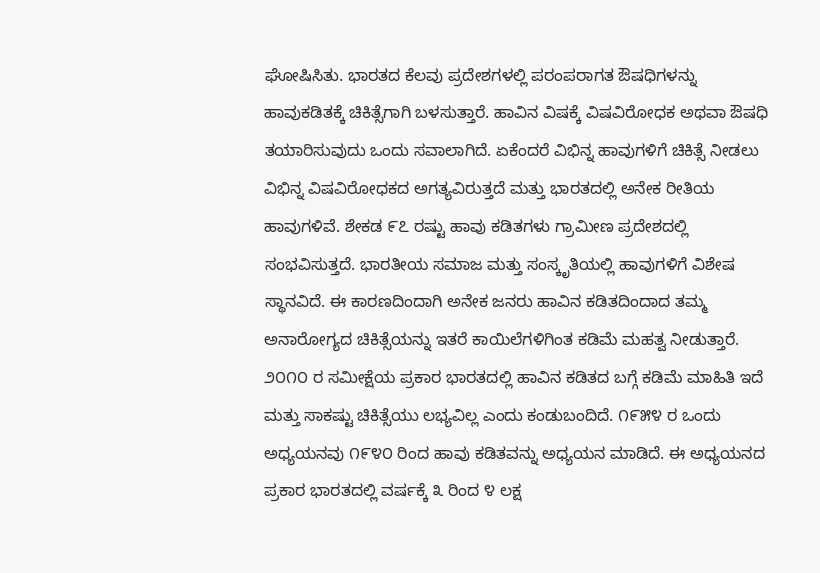ಘೋಷಿಸಿತು. ಭಾರತದ ಕೆಲವು ಪ್ರದೇಶಗಳಲ್ಲಿ ಪರಂಪರಾಗತ ಔಷಧಿಗಳನ್ನು ಹಾವುಕಡಿತಕ್ಕೆ ಚಿಕಿತ್ಸೆಗಾಗಿ ಬಳಸುತ್ತಾರೆ. ಹಾವಿನ ವಿಷಕ್ಕೆ ವಿಷವಿರೋಧಕ ಅಥವಾ ಔಷಧಿ ತಯಾರಿಸುವುದು ಒಂದು ಸವಾಲಾಗಿದೆ. ಏಕೆಂದರೆ ವಿಭಿನ್ನ ಹಾವುಗಳಿಗೆ ಚಿಕಿತ್ಸೆ ನೀಡಲು ವಿಭಿನ್ನ ವಿಷವಿರೋಧಕದ ಅಗತ್ಯವಿರುತ್ತದೆ ಮತ್ತು ಭಾರತದಲ್ಲಿ ಅನೇಕ ರೀತಿಯ ಹಾವುಗಳಿವೆ. ಶೇಕಡ ೯೭ ರಷ್ಟು ಹಾವು ಕಡಿತಗಳು ಗ್ರಾಮೀಣ ಪ್ರದೇಶದಲ್ಲಿ ಸಂಭವಿಸುತ್ತದೆ. ಭಾರತೀಯ ಸಮಾಜ ಮತ್ತು ಸಂಸ್ಕೃತಿಯಲ್ಲಿ ಹಾವುಗಳಿಗೆ ವಿಶೇಷ ಸ್ಥಾನವಿದೆ. ಈ ಕಾರಣದಿಂದಾಗಿ ಅನೇಕ ಜನರು ಹಾವಿನ ಕಡಿತದಿಂದಾದ ತಮ್ಮ ಅನಾರೋಗ್ಯದ ಚಿಕಿತ್ಸೆಯನ್ನು ಇತರೆ ಕಾಯಿಲೆಗಳಿಗಿಂತ ಕಡಿಮೆ ಮಹತ್ವ ನೀಡುತ್ತಾರೆ. ೨೦೧೦ ರ ಸಮೀಕ್ಷೆಯ ಪ್ರಕಾರ ಭಾರತದಲ್ಲಿ ಹಾವಿನ ಕಡಿತದ ಬಗ್ಗೆ ಕಡಿಮೆ ಮಾಹಿತಿ ಇದೆ ಮತ್ತು ಸಾಕಷ್ಟು ಚಿಕಿತ್ಸೆಯು ಲಭ್ಯವಿಲ್ಲ ಎಂದು ಕಂಡುಬಂದಿದೆ. ೧೯೫೪ ರ ಒಂದು ಅಧ್ಯಯನವು ೧೯೪೦ ರಿಂದ ಹಾವು ಕಡಿತವನ್ನು ಅಧ್ಯಯನ ಮಾಡಿದೆ. ಈ ಅಧ್ಯಯನದ ಪ್ರಕಾರ ಭಾರತದಲ್ಲಿ ವರ್ಷಕ್ಕೆ ೩ ರಿಂದ ೪ ಲಕ್ಷ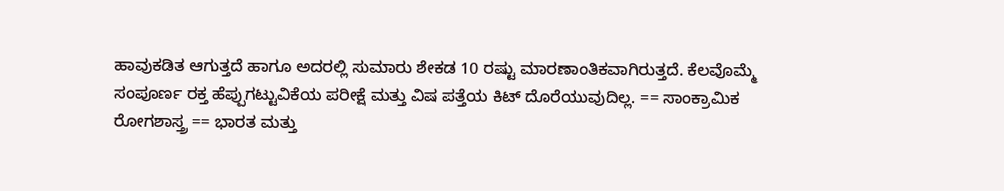ಹಾವುಕಡಿತ ಆಗುತ್ತದೆ ಹಾಗೂ ಅದರಲ್ಲಿ ಸುಮಾರು ಶೇಕಡ 10 ರಷ್ಟು ಮಾರಣಾಂತಿಕವಾಗಿರುತ್ತದೆ. ಕೆಲವೊಮ್ಮೆ ಸಂಪೂರ್ಣ ರಕ್ತ ಹೆಪ್ಪುಗಟ್ಟುವಿಕೆಯ ಪರೀಕ್ಷೆ ಮತ್ತು ವಿಷ ಪತ್ತೆಯ ಕಿಟ್ ದೊರೆಯುವುದಿಲ್ಲ. == ಸಾಂಕ್ರಾಮಿಕ ರೋಗಶಾಸ್ತ್ರ == ಭಾರತ ಮತ್ತು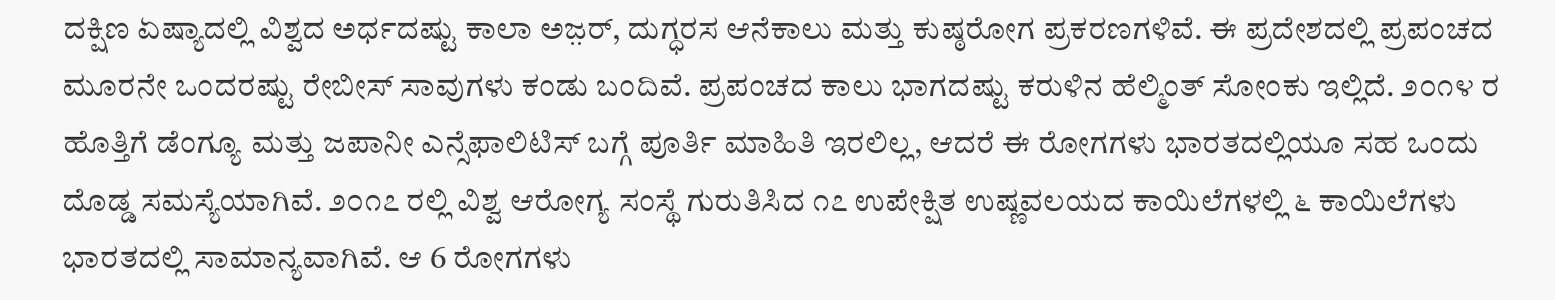ದಕ್ಷಿಣ ಏಷ್ಯಾದಲ್ಲಿ ವಿಶ್ವದ ಅರ್ಧದಷ್ಟು ಕಾಲಾ ಅಜ಼ರ್, ದುಗ್ಧರಸ ಆನೆಕಾಲು ಮತ್ತು ಕುಷ್ಠರೋಗ ಪ್ರಕರಣಗಳಿವೆ. ಈ ಪ್ರದೇಶದಲ್ಲಿ ಪ್ರಪಂಚದ ಮೂರನೇ ಒಂದರಷ್ಟು ರೇಬೀಸ್ ಸಾವುಗಳು ಕಂಡು ಬಂದಿವೆ. ಪ್ರಪಂಚದ ಕಾಲು ಭಾಗದಷ್ಟು ಕರುಳಿನ ಹೆಲ್ಮಿಂತ್ ಸೋಂಕು ಇಲ್ಲಿದೆ. ೨೦೧೪ ರ ಹೊತ್ತಿಗೆ ಡೆಂಗ್ಯೂ ಮತ್ತು ಜಪಾನೀ ಎನ್ಸೆಫಾಲಿಟಿಸ್ ಬಗ್ಗೆ ಪೂರ್ತಿ ಮಾಹಿತಿ ಇರಲಿಲ್ಲ, ಆದರೆ ಈ ರೋಗಗಳು ಭಾರತದಲ್ಲಿಯೂ ಸಹ ಒಂದು ದೊಡ್ಡ ಸಮಸ್ಯೆಯಾಗಿವೆ. ೨೦೧೭ ರಲ್ಲಿ ವಿಶ್ವ ಆರೋಗ್ಯ ಸಂಸ್ಥೆ ಗುರುತಿಸಿದ ೧೭ ಉಪೇಕ್ಷಿತ ಉಷ್ಣವಲಯದ ಕಾಯಿಲೆಗಳಲ್ಲಿ ೬ ಕಾಯಿಲೆಗಳು ಭಾರತದಲ್ಲಿ ಸಾಮಾನ್ಯವಾಗಿವೆ. ಆ 6 ರೋಗಗಳು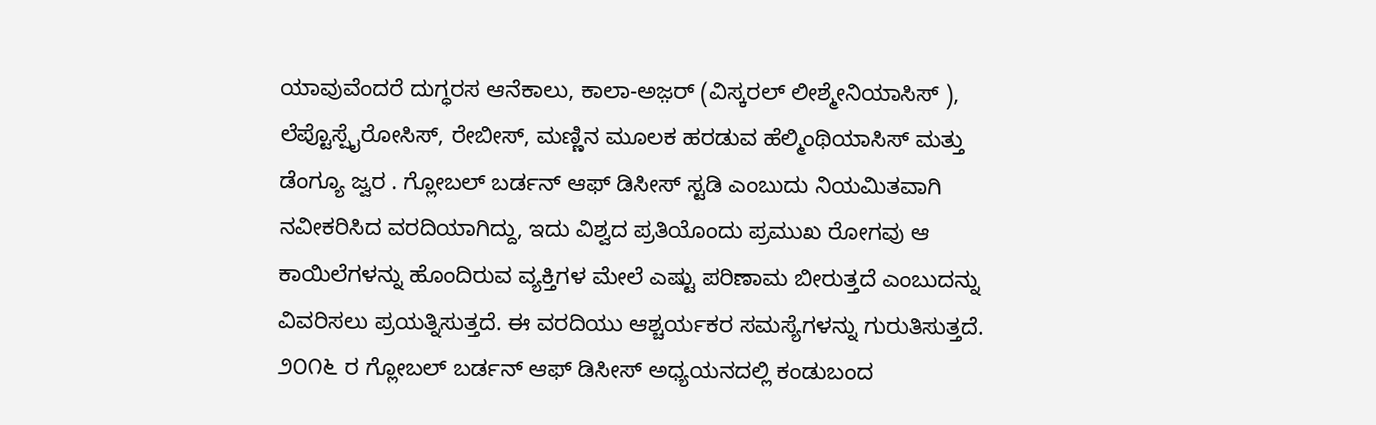ಯಾವುವೆಂದರೆ ದುಗ್ಧರಸ ಆನೆಕಾಲು, ಕಾಲಾ-ಅಜ಼ರ್ (ವಿಸ್ಕರಲ್ ಲೀಶ್ಮೇನಿಯಾಸಿಸ್ ), ಲೆಪ್ಟೊಸ್ಪೈರೋಸಿಸ್, ರೇಬೀಸ್, ಮಣ್ಣಿನ ಮೂಲಕ ಹರಡುವ ಹೆಲ್ಮಿಂಥಿಯಾಸಿಸ್ ಮತ್ತು ಡೆಂಗ್ಯೂ ಜ್ವರ . ಗ್ಲೋಬಲ್ ಬರ್ಡನ್ ಆಫ್ ಡಿಸೀಸ್ ಸ್ಟಡಿ ಎಂಬುದು ನಿಯಮಿತವಾಗಿ ನವೀಕರಿಸಿದ ವರದಿಯಾಗಿದ್ದು, ಇದು ವಿಶ್ವದ ಪ್ರತಿಯೊಂದು ಪ್ರಮುಖ ರೋಗವು ಆ ಕಾಯಿಲೆಗಳನ್ನು ಹೊಂದಿರುವ ವ್ಯಕ್ತಿಗಳ ಮೇಲೆ ಎಷ್ಟು ಪರಿಣಾಮ ಬೀರುತ್ತದೆ ಎಂಬುದನ್ನು ವಿವರಿಸಲು ಪ್ರಯತ್ನಿಸುತ್ತದೆ. ಈ ವರದಿಯು ಆಶ್ಚರ್ಯಕರ ಸಮಸ್ಯೆಗಳನ್ನು ಗುರುತಿಸುತ್ತದೆ. ೨೦೧೬ ರ ಗ್ಲೋಬಲ್ ಬರ್ಡನ್ ಆಫ್ ಡಿಸೀಸ್ ಅಧ್ಯಯನದಲ್ಲಿ ಕಂಡುಬಂದ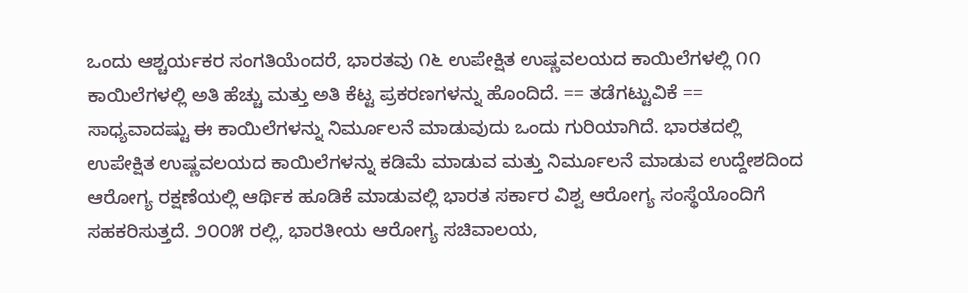ಒಂದು ಆಶ್ಚರ್ಯಕರ ಸಂಗತಿಯೆಂದರೆ, ಭಾರತವು ೧೬ ಉಪೇಕ್ಷಿತ ಉಷ್ಣವಲಯದ ಕಾಯಿಲೆಗಳಲ್ಲಿ ೧೧ ಕಾಯಿಲೆಗಳಲ್ಲಿ ಅತಿ ಹೆಚ್ಚು ಮತ್ತು ಅತಿ ಕೆಟ್ಟ ಪ್ರಕರಣಗಳನ್ನು ಹೊಂದಿದೆ. == ತಡೆಗಟ್ಟುವಿಕೆ == ಸಾಧ್ಯವಾದಷ್ಟು ಈ ಕಾಯಿಲೆಗಳನ್ನು ನಿರ್ಮೂಲನೆ ಮಾಡುವುದು ಒಂದು ಗುರಿಯಾಗಿದೆ. ಭಾರತದಲ್ಲಿ ಉಪೇಕ್ಷಿತ ಉಷ್ಣವಲಯದ ಕಾಯಿಲೆಗಳನ್ನು ಕಡಿಮೆ ಮಾಡುವ ಮತ್ತು ನಿರ್ಮೂಲನೆ ಮಾಡುವ ಉದ್ದೇಶದಿಂದ ಆರೋಗ್ಯ ರಕ್ಷಣೆಯಲ್ಲಿ ಆರ್ಥಿಕ ಹೂಡಿಕೆ ಮಾಡುವಲ್ಲಿ ಭಾರತ ಸರ್ಕಾರ ವಿಶ್ವ ಆರೋಗ್ಯ ಸಂಸ್ಥೆಯೊಂದಿಗೆ ಸಹಕರಿಸುತ್ತದೆ. ೨೦೦೫ ರಲ್ಲಿ, ಭಾರತೀಯ ಆರೋಗ್ಯ ಸಚಿವಾಲಯ,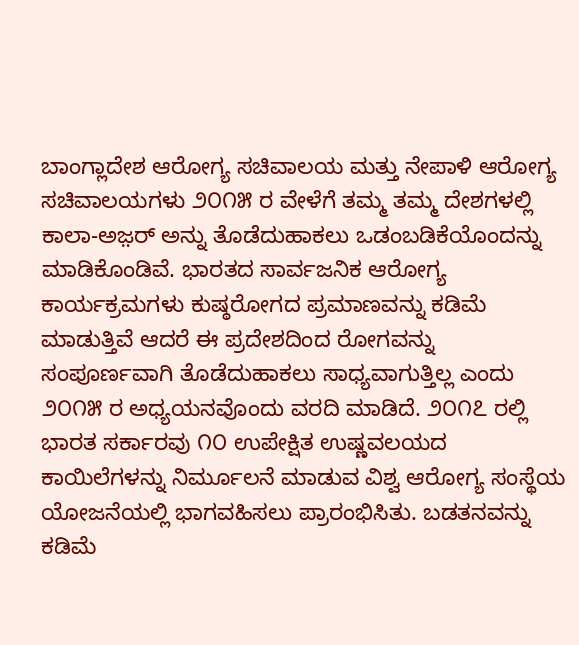ಬಾಂಗ್ಲಾದೇಶ ಆರೋಗ್ಯ ಸಚಿವಾಲಯ ಮತ್ತು ನೇಪಾಳಿ ಆರೋಗ್ಯ ಸಚಿವಾಲಯಗಳು ೨೦೧೫ ರ ವೇಳೆಗೆ ತಮ್ಮ ತಮ್ಮ ದೇಶಗಳಲ್ಲಿ ಕಾಲಾ-ಅಜ಼ರ್ ಅನ್ನು ತೊಡೆದುಹಾಕಲು ಒಡಂಬಡಿಕೆಯೊಂದನ್ನು ಮಾಡಿಕೊಂಡಿವೆ. ಭಾರತದ ಸಾರ್ವಜನಿಕ ಆರೋಗ್ಯ ಕಾರ್ಯಕ್ರಮಗಳು ಕುಷ್ಠರೋಗದ ಪ್ರಮಾಣವನ್ನು ಕಡಿಮೆ ಮಾಡುತ್ತಿವೆ ಆದರೆ ಈ ಪ್ರದೇಶದಿಂದ ರೋಗವನ್ನು ಸಂಪೂರ್ಣವಾಗಿ ತೊಡೆದುಹಾಕಲು ಸಾಧ್ಯವಾಗುತ್ತಿಲ್ಲ ಎಂದು ೨೦೧೫ ರ ಅಧ್ಯಯನವೊಂದು ವರದಿ ಮಾಡಿದೆ. ೨೦೧೭ ರಲ್ಲಿ ಭಾರತ ಸರ್ಕಾರವು ೧೦ ಉಪೇಕ್ಷಿತ ಉಷ್ಣವಲಯದ ಕಾಯಿಲೆಗಳನ್ನು ನಿರ್ಮೂಲನೆ ಮಾಡುವ ವಿಶ್ವ ಆರೋಗ್ಯ ಸಂಸ್ಥೆಯ ಯೋಜನೆಯಲ್ಲಿ ಭಾಗವಹಿಸಲು ಪ್ರಾರಂಭಿಸಿತು. ಬಡತನವನ್ನು ಕಡಿಮೆ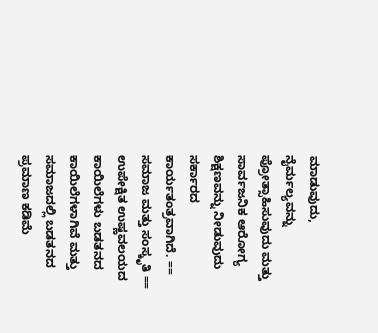ಮಾಡುವುದು, ನೈರ್ಮಲ್ಯವನ್ನು ಪ್ರೋತ್ಸಾಹಿಸುವುದು ಮತ್ತು ಸಾರ್ವಜನಿಕ ಆರೋಗ್ಯ ಶಿಕ್ಷಣವನ್ನು ನೀಡುವುದು ಸರ್ಕಾರದ ಕಾರ್ಯತಂತ್ರವಾಗಿದೆ. == ಸಮಾಜ ಮತ್ತು ಸಂಸ್ಕೃತಿ == ಉಪೇಕ್ಷಿತ ಉಷ್ಣವಲಯದ ಕಾಯಿಲೆಗಳು ಬಡತನದ ಕಾಯಿಲೆಗಳಾಗಿವೆ ಮತ್ತು ಸಮಾಜದಲ್ಲಿ ಬಡತನದ ಪ್ರಮಾಣ ಕಡಿಮೆ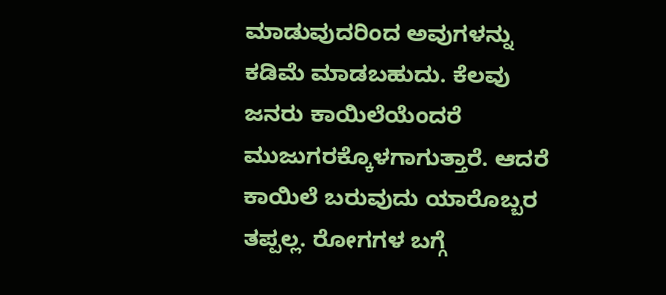ಮಾಡುವುದರಿಂದ ಅವುಗಳನ್ನು ಕಡಿಮೆ ಮಾಡಬಹುದು. ಕೆಲವು ಜನರು ಕಾಯಿಲೆಯೆಂದರೆ ಮುಜುಗರಕ್ಕೊಳಗಾಗುತ್ತಾರೆ. ಆದರೆ ಕಾಯಿಲೆ ಬರುವುದು ಯಾರೊಬ್ಬರ ತಪ್ಪಲ್ಲ. ರೋಗಗಳ ಬಗ್ಗೆ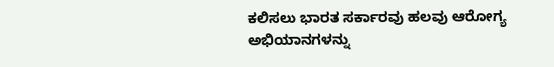ಕಲಿಸಲು ಭಾರತ ಸರ್ಕಾರವು ಹಲವು ಆರೋಗ್ಯ ಅಭಿಯಾನಗಳನ್ನು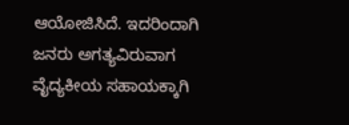ಆಯೋಜಿಸಿದೆ. ಇದರಿಂದಾಗಿ ಜನರು ಅಗತ್ಯವಿರುವಾಗ ವೈದ್ಯಕೀಯ ಸಹಾಯಕ್ಕಾಗಿ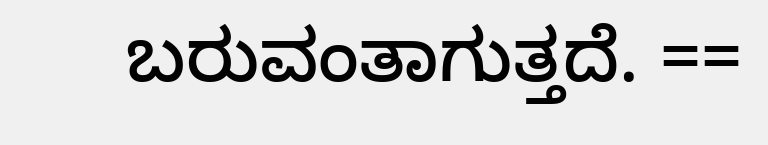ಬರುವಂತಾಗುತ್ತದೆ. ==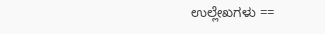ಉಲ್ಲೇಖಗಳು ==